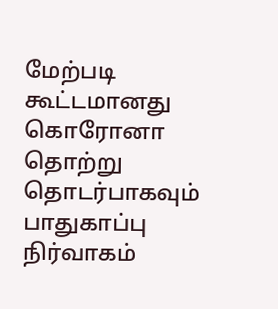மேற்படி கூட்டமானது கொரோனா தொற்று தொடர்பாகவும் பாதுகாப்பு நிர்வாகம்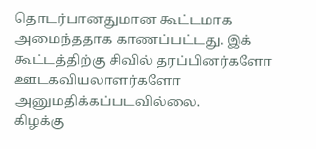தொடர்பானதுமான கூட்டமாக அமைந்ததாக காணப்பட்டது. இக் கூட்டத்திற்கு சிவில் தரப்பினர்களோ ஊடகவியலாளர்களோ அனுமதிக்கப்படவில்லை.
கிழக்கு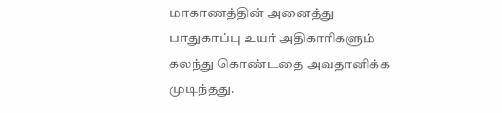மாகாணத்தின் அனைத்து பாதுகாப்பு உயர் அதிகாரிகளும் கலந்து கொண்டதை அவதானிக்க முடிந்தது.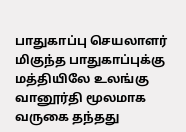பாதுகாப்பு செயலாளர் மிகுந்த பாதுகாப்புக்கு மத்தியிலே உலங்கு வானூர்தி மூலமாக வருகை தந்தது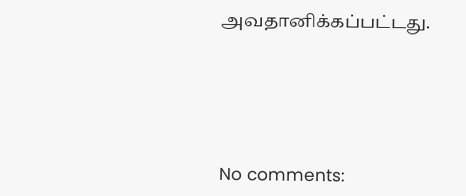அவதானிக்கப்பட்டது.






No comments: